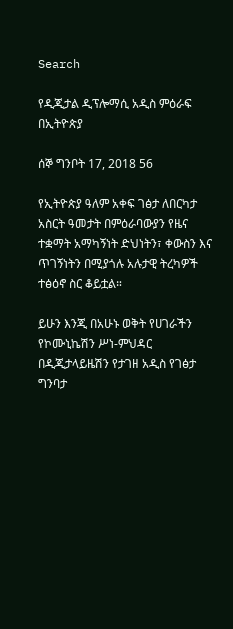Search

የዲጂታል ዲፕሎማሲ አዲስ ምዕራፍ በኢትዮጵያ

ሰኞ ግንቦት 17, 2018 56

የኢትዮጵያ ዓለም አቀፍ ገፅታ ለበርካታ አስርት ዓመታት በምዕራባውያን የዜና ተቋማት አማካኝነት ድህነትን፣ ቀውስን እና ጥገኝነትን በሚያጎሉ አሉታዊ ትረካዎች ተፅዕኖ ስር ቆይቷል።

ይሁን እንጂ በአሁኑ ወቅት የሀገራችን የኮሙኒኬሽን ሥነ-ምህዳር በዲጂታላይዜሽን የታገዘ አዲስ የገፅታ ግንባታ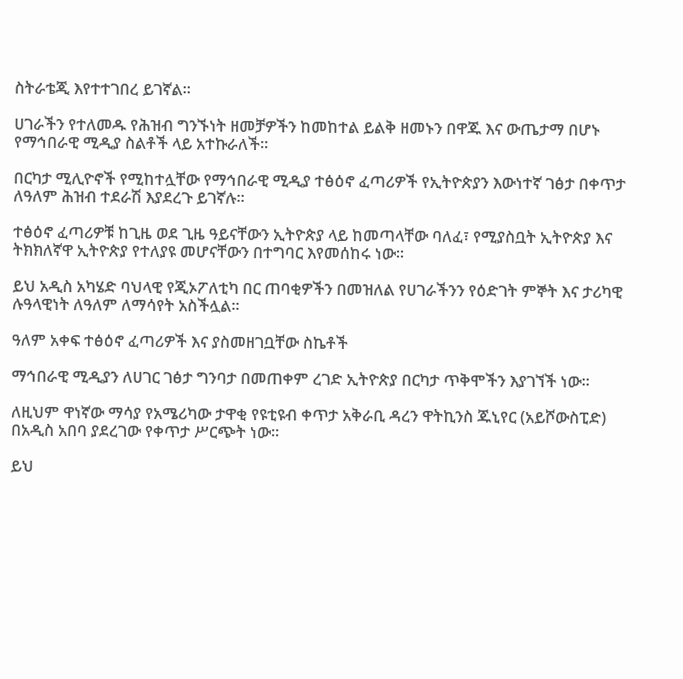ስትራቴጂ እየተተገበረ ይገኛል።

ሀገራችን የተለመዱ የሕዝብ ግንኙነት ዘመቻዎችን ከመከተል ይልቅ ዘመኑን በዋጁ እና ውጤታማ በሆኑ የማኅበራዊ ሚዲያ ስልቶች ላይ አተኩራለች።

በርካታ ሚሊዮኖች የሚከተሏቸው የማኅበራዊ ሚዲያ ተፅዕኖ ፈጣሪዎች የኢትዮጵያን እውነተኛ ገፅታ በቀጥታ ለዓለም ሕዝብ ተደራሽ እያደረጉ ይገኛሉ።

ተፅዕኖ ፈጣሪዎቹ ከጊዜ ወደ ጊዜ ዓይናቸውን ኢትዮጵያ ላይ ከመጣላቸው ባለፈ፣ የሚያስቧት ኢትዮጵያ እና ትክክለኛዋ ኢትዮጵያ የተለያዩ መሆናቸውን በተግባር እየመሰከሩ ነው።

ይህ አዲስ አካሄድ ባህላዊ የጂኦፖለቲካ በር ጠባቂዎችን በመዝለል የሀገራችንን የዕድገት ምኞት እና ታሪካዊ ሉዓላዊነት ለዓለም ለማሳየት አስችሏል።

ዓለም አቀፍ ተፅዕኖ ፈጣሪዎች እና ያስመዘገቧቸው ስኬቶች

ማኅበራዊ ሚዲያን ለሀገር ገፅታ ግንባታ በመጠቀም ረገድ ኢትዮጵያ በርካታ ጥቅሞችን እያገኘች ነው።

ለዚህም ዋነኛው ማሳያ የአሜሪካው ታዋቂ የዩቲዩብ ቀጥታ አቅራቢ ዳረን ዋትኪንስ ጁኒየር (አይሾውስፒድ) በአዲስ አበባ ያደረገው የቀጥታ ሥርጭት ነው።

ይህ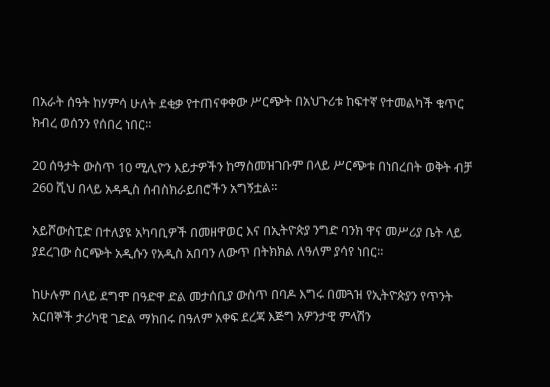በአራት ሰዓት ከሃምሳ ሁለት ደቂቃ የተጠናቀቀው ሥርጭት በአህጉሪቱ ከፍተኛ የተመልካች ቁጥር ክብረ ወሰንን የሰበረ ነበር።

20 ሰዓታት ውስጥ 10 ሚሊዮን እይታዎችን ከማስመዝገቡም በላይ ሥርጭቱ በነበረበት ወቅት ብቻ 260 ሺህ በላይ አዳዲስ ሰብስክራይበሮችን አግኝቷል።

አይሾውስፒድ በተለያዩ አካባቢዎች በመዘዋወር እና በኢትዮጵያ ንግድ ባንክ ዋና መሥሪያ ቤት ላይ ያደረገው ስርጭት አዲሱን የአዲስ አበባን ለውጥ በትክክል ለዓለም ያሳየ ነበር።

ከሁሉም በላይ ደግሞ በዓድዋ ድል መታሰቢያ ውስጥ በባዶ እግሩ በመጓዝ የኢትዮጵያን የጥንት አርበኞች ታሪካዊ ገድል ማክበሩ በዓለም አቀፍ ደረጃ እጅግ አዎንታዊ ምላሽን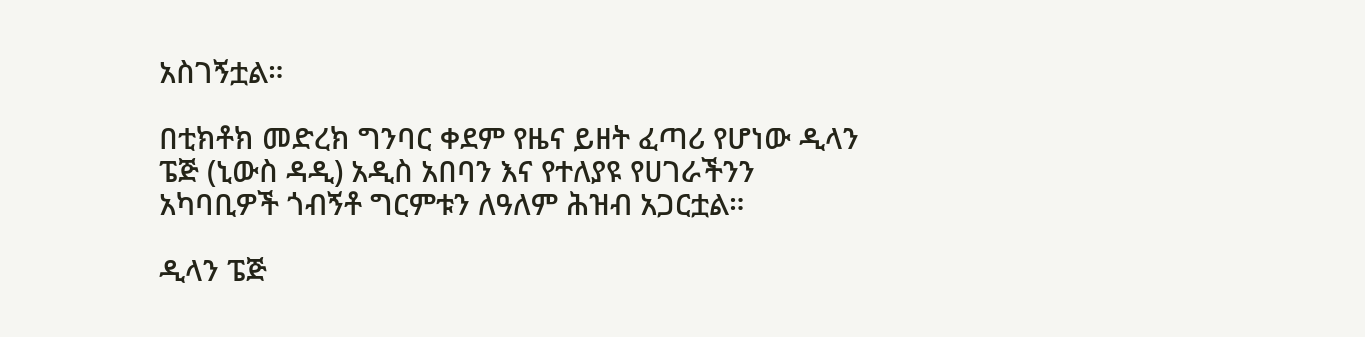አስገኝቷል።

በቲክቶክ መድረክ ግንባር ቀደም የዜና ይዘት ፈጣሪ የሆነው ዲላን ፔጅ (ኒውስ ዳዲ) አዲስ አበባን እና የተለያዩ የሀገራችንን አካባቢዎች ጎብኝቶ ግርምቱን ለዓለም ሕዝብ አጋርቷል።

ዲላን ፔጅ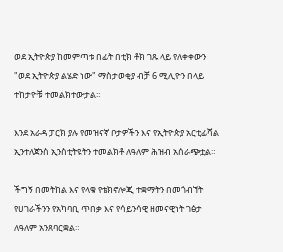ወደ ኢትዮጵያ ከመምጣቱ በፊት በቲክ ቶክ ገጹ ላይ የለቀቀውን "ወደ ኢትዮጵያ ልሄድ ነው" ማስታወቂያ ብቻ 6 ሚሊዮን በላይ ተከታዮቹ ተመልክተውታል።

እንደ አራዳ ፓርክ ያሉ የመዝናኛ ቦታዎችን እና የኢትዮጵያ አርቲፊሻል ኢንተለጀንስ ኢንስቲትዩትን ተመልክቶ ለዓለም ሕዝብ አሰራጭቷል።

ችግኝ በመትከል እና የላቁ የቴክኖሎጂ ተቋማትን በመጎብኘት የሀገራችንን የአካባቢ ጥበቃ እና የሳይንሳዊ ዘመናዊነት ገፅታ ለዓለም አንጸባርቋል።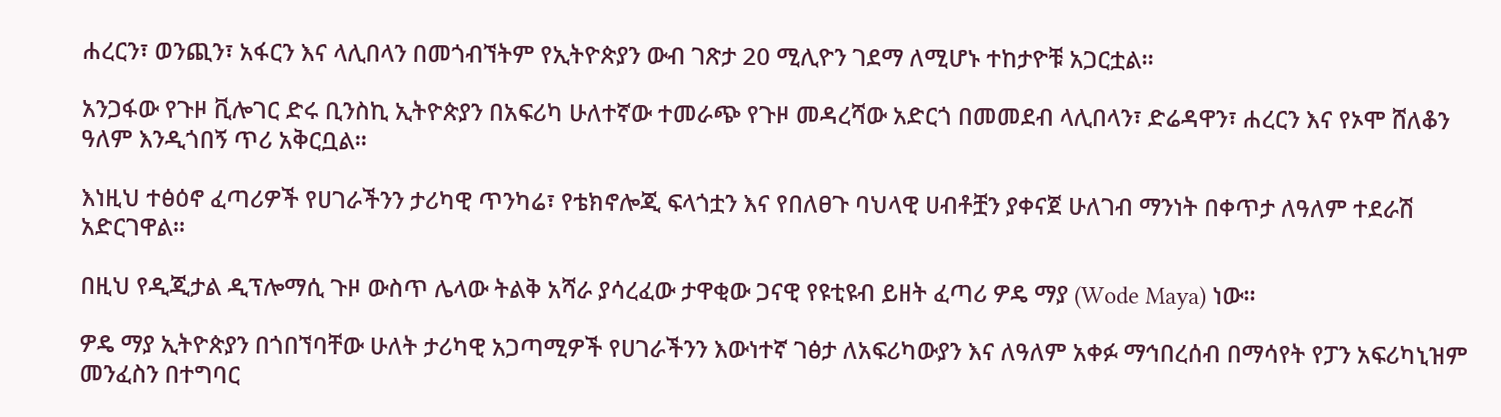ሐረርን፣ ወንጪን፣ አፋርን እና ላሊበላን በመጎብኘትም የኢትዮጵያን ውብ ገጽታ 20 ሚሊዮን ገደማ ለሚሆኑ ተከታዮቹ አጋርቷል።

አንጋፋው የጉዞ ቪሎገር ድሩ ቢንስኪ ኢትዮጵያን በአፍሪካ ሁለተኛው ተመራጭ የጉዞ መዳረሻው አድርጎ በመመደብ ላሊበላን፣ ድሬዳዋን፣ ሐረርን እና የኦሞ ሸለቆን ዓለም እንዲጎበኝ ጥሪ አቅርቧል።

እነዚህ ተፅዕኖ ፈጣሪዎች የሀገራችንን ታሪካዊ ጥንካሬ፣ የቴክኖሎጂ ፍላጎቷን እና የበለፀጉ ባህላዊ ሀብቶቿን ያቀናጀ ሁለገብ ማንነት በቀጥታ ለዓለም ተደራሽ አድርገዋል።

በዚህ የዲጂታል ዲፕሎማሲ ጉዞ ውስጥ ሌላው ትልቅ አሻራ ያሳረፈው ታዋቂው ጋናዊ የዩቲዩብ ይዘት ፈጣሪ ዎዴ ማያ (Wode Maya) ነው።

ዎዴ ማያ ኢትዮጵያን በጎበኘባቸው ሁለት ታሪካዊ አጋጣሚዎች የሀገራችንን እውነተኛ ገፅታ ለአፍሪካውያን እና ለዓለም አቀፉ ማኅበረሰብ በማሳየት የፓን አፍሪካኒዝም መንፈስን በተግባር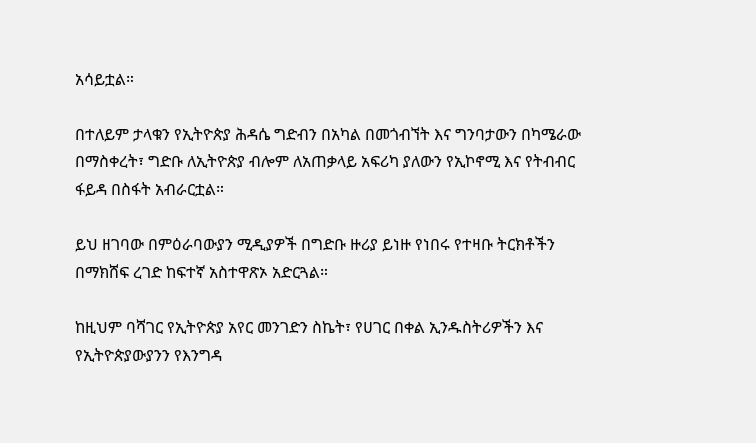አሳይቷል።

በተለይም ታላቁን የኢትዮጵያ ሕዳሴ ግድብን በአካል በመጎብኘት እና ግንባታውን በካሜራው በማስቀረት፣ ግድቡ ለኢትዮጵያ ብሎም ለአጠቃላይ አፍሪካ ያለውን የኢኮኖሚ እና የትብብር ፋይዳ በስፋት አብራርቷል።

ይህ ዘገባው በምዕራባውያን ሚዲያዎች በግድቡ ዙሪያ ይነዙ የነበሩ የተዛቡ ትርክቶችን በማክሸፍ ረገድ ከፍተኛ አስተዋጽኦ አድርጓል።

ከዚህም ባሻገር የኢትዮጵያ አየር መንገድን ስኬት፣ የሀገር በቀል ኢንዱስትሪዎችን እና የኢትዮጵያውያንን የእንግዳ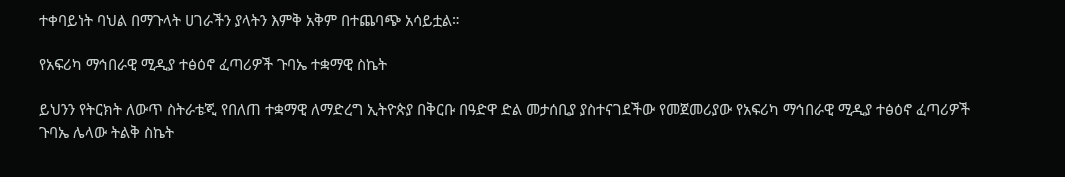ተቀባይነት ባህል በማጉላት ሀገራችን ያላትን እምቅ አቅም በተጨባጭ አሳይቷል።

የአፍሪካ ማኅበራዊ ሚዲያ ተፅዕኖ ፈጣሪዎች ጉባኤ ተቋማዊ ስኬት

ይህንን የትርክት ለውጥ ስትራቴጂ የበለጠ ተቋማዊ ለማድረግ ኢትዮጵያ በቅርቡ በዓድዋ ድል መታሰቢያ ያስተናገደችው የመጀመሪያው የአፍሪካ ማኅበራዊ ሚዲያ ተፅዕኖ ፈጣሪዎች ጉባኤ ሌላው ትልቅ ስኬት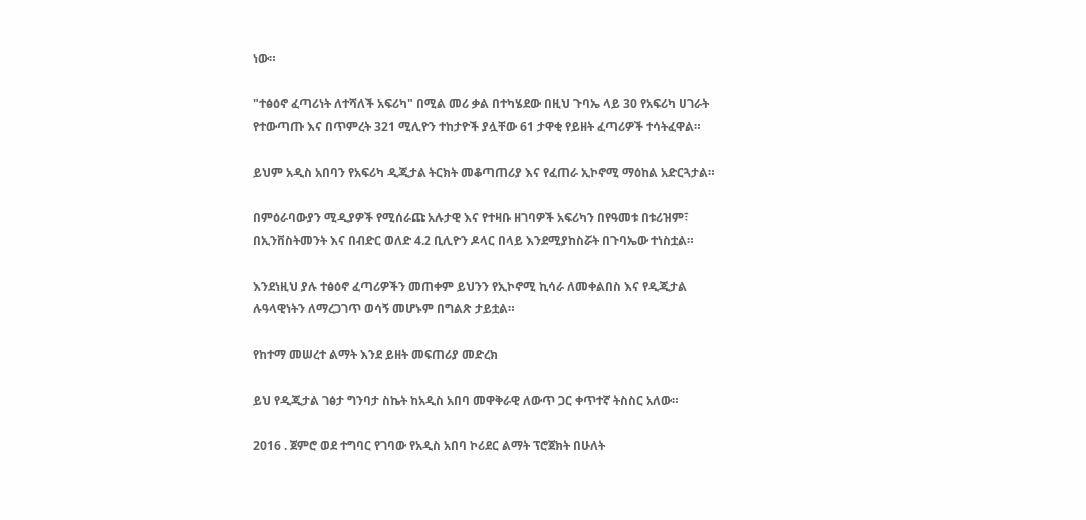ነው።

"ተፅዕኖ ፈጣሪነት ለተሻለች አፍሪካ" በሚል መሪ ቃል በተካሄደው በዚህ ጉባኤ ላይ 30 የአፍሪካ ሀገራት የተውጣጡ እና በጥምረት 321 ሚሊዮን ተከታዮች ያሏቸው 61 ታዋቂ የይዘት ፈጣሪዎች ተሳትፈዋል።

ይህም አዲስ አበባን የአፍሪካ ዲጂታል ትርክት መቆጣጠሪያ እና የፈጠራ ኢኮኖሚ ማዕከል አድርጓታል።

በምዕራባውያን ሚዲያዎች የሚሰራጩ አሉታዊ እና የተዛቡ ዘገባዎች አፍሪካን በየዓመቱ በቱሪዝም፣ በኢንቨስትመንት እና በብድር ወለድ 4.2 ቢሊዮን ዶላር በላይ እንደሚያከስሯት በጉባኤው ተነስቷል።

እንደነዚህ ያሉ ተፅዕኖ ፈጣሪዎችን መጠቀም ይህንን የኢኮኖሚ ኪሳራ ለመቀልበስ እና የዲጂታል ሉዓላዊነትን ለማረጋገጥ ወሳኝ መሆኑም በግልጽ ታይቷል።

የከተማ መሠረተ ልማት እንደ ይዘት መፍጠሪያ መድረክ

ይህ የዲጂታል ገፅታ ግንባታ ስኬት ከአዲስ አበባ መዋቅራዊ ለውጥ ጋር ቀጥተኛ ትስስር አለው።

2016 . ጀምሮ ወደ ተግባር የገባው የአዲስ አበባ ኮሪደር ልማት ፕሮጀክት በሁለት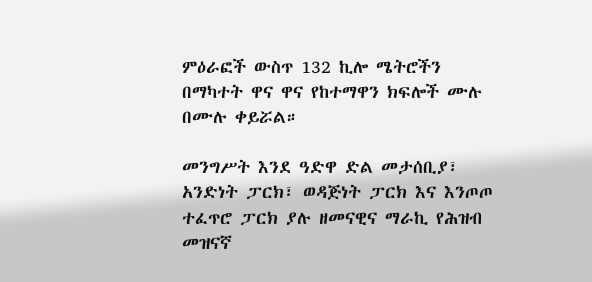ምዕራፎች ውስጥ 132 ኪሎ ሜትሮችን በማካተት ዋና ዋና የከተማዋን ክፍሎች ሙሉ በሙሉ ቀይሯል።

መንግሥት እንደ ዓድዋ ድል መታሰቢያ፣ አንድነት ፓርክ፣ ወዳጅነት ፓርክ እና እንጦጦ ተፈጥሮ ፓርክ ያሉ ዘመናዊና ማራኪ የሕዝብ መዝናኛ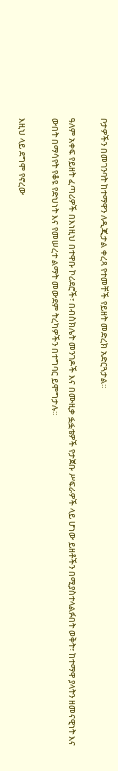ቦታዎችን በመገንባት ከተማዋን ለዲጂታል ቀረጻ የተመቸች የይዘት መድረክ አድርጓታል።

ዓለም አቀፍ የይዘት ፈጣሪዎች በእነዚህ በተዋቡ ኮሪደሮች፣ በብስክሌት መንገዶች እና በሙዚቃ ፏፏቴዎች የታጀቡ ሥፍራዎች ላይ ሆነው ይዘቶችን በሚያስተላልፉበት ወቅት፣ ከተማዋ ያላትን ዘመናዊነት እና ውበት በማሳየት የቆዩ የድህነት እና የመሠረተ ልማት መውደም ትረካዎችን በተግባር ይሞግታሉ።

እዚህ ላይ ደግሞ የኖረው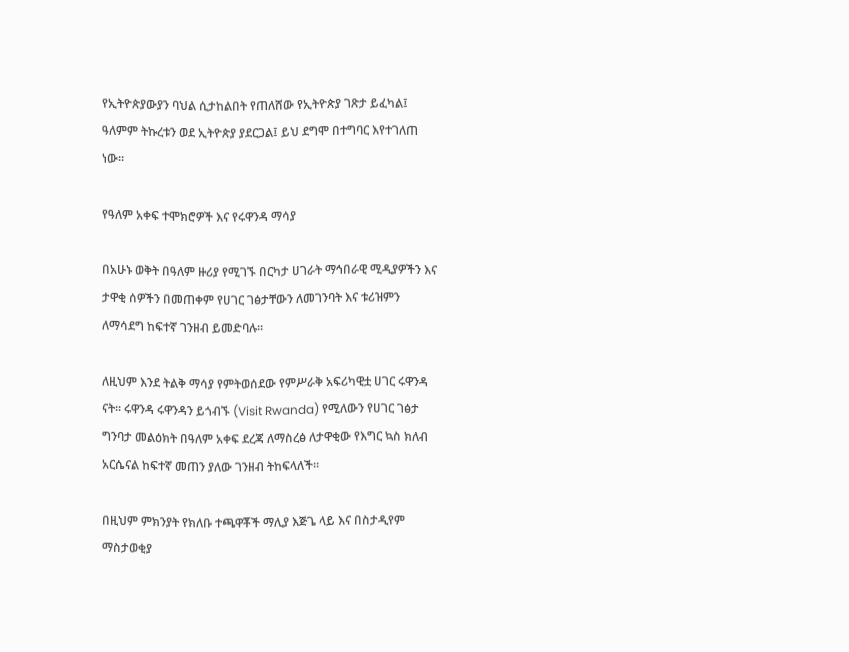የኢትዮጵያውያን ባህል ሲታከልበት የጠለሸው የኢትዮጵያ ገጽታ ይፈካል፤ ዓለምም ትኩረቱን ወደ ኢትዮጵያ ያደርጋል፤ ይህ ደግሞ በተግባር እየተገለጠ ነው።

የዓለም አቀፍ ተሞክሮዎች እና የሩዋንዳ ማሳያ

በአሁኑ ወቅት በዓለም ዙሪያ የሚገኙ በርካታ ሀገራት ማኅበራዊ ሚዲያዎችን እና ታዋቂ ሰዎችን በመጠቀም የሀገር ገፅታቸውን ለመገንባት እና ቱሪዝምን ለማሳደግ ከፍተኛ ገንዘብ ይመድባሉ።

ለዚህም እንደ ትልቅ ማሳያ የምትወሰደው የምሥራቅ አፍሪካዊቷ ሀገር ሩዋንዳ ናት። ሩዋንዳ ሩዋንዳን ይጎብኙ (Visit Rwanda) የሚለውን የሀገር ገፅታ ግንባታ መልዕክት በዓለም አቀፍ ደረጃ ለማስረፅ ለታዋቂው የእግር ኳስ ክለብ አርሴናል ከፍተኛ መጠን ያለው ገንዘብ ትከፍላለች።

በዚህም ምክንያት የክለቡ ተጫዋቾች ማሊያ እጅጌ ላይ እና በስታዲየም ማስታወቂያ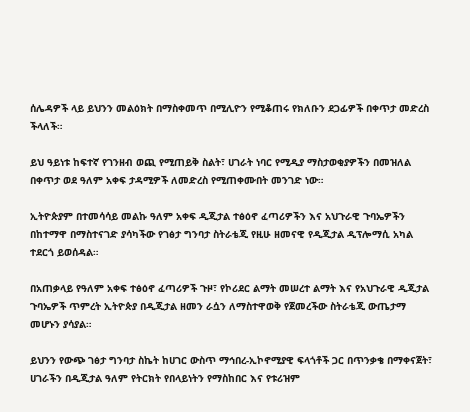ሰሌዳዎች ላይ ይህንን መልዕክት በማስቀመጥ በሚሊዮን የሚቆጠሩ የክለቡን ደጋፊዎች በቀጥታ መድረስ ችላለች።

ይህ ዓይነቱ ከፍተኛ የገንዘብ ወጪ የሚጠይቅ ስልት፣ ሀገራት ነባር የሚዲያ ማስታወቂያዎችን በመዝለል በቀጥታ ወደ ዓለም አቀፍ ታዳሚዎች ለመድረስ የሚጠቀሙበት መንገድ ነው።

ኢትዮጵያም በተመሳሳይ መልኩ ዓለም አቀፍ ዲጂታል ተፅዕኖ ፈጣሪዎችን እና አህጉራዊ ጉባኤዎችን በከተማዋ በማስተናገድ ያሳካችው የገፅታ ግንባታ ስትራቴጂ የዚሁ ዘመናዊ የዲጂታል ዲፕሎማሲ አካል ተደርጎ ይወሰዳል።

በአጠቃላይ የዓለም አቀፍ ተፅዕኖ ፈጣሪዎች ጉዞ፣ የኮሪደር ልማት መሠረተ ልማት እና የአህጉራዊ ዲጂታል ጉባኤዎች ጥምረት ኢትዮጵያ በዲጂታል ዘመን ራሷን ለማስተዋወቅ የጀመረችው ስትራቴጂ ውጤታማ መሆኑን ያሳያል።

ይህንን የውጭ ገፅታ ግንባታ ስኬት ከሀገር ውስጥ ማኅበረ-ኢኮኖሚያዊ ፍላጎቶች ጋር በጥንቃቄ በማቀናጀት፣ ሀገራችን በዲጂታል ዓለም የትርክት የበላይነትን የማስከበር እና የቱሪዝም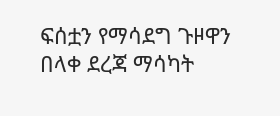ፍሰቷን የማሳደግ ጉዞዋን በላቀ ደረጃ ማሳካት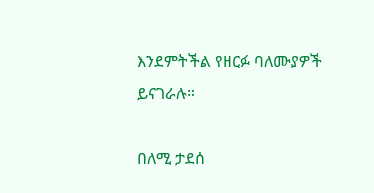እንደምትችል የዘርፉ ባለሙያዎች ይናገራሉ።

በለሚ ታደሰ